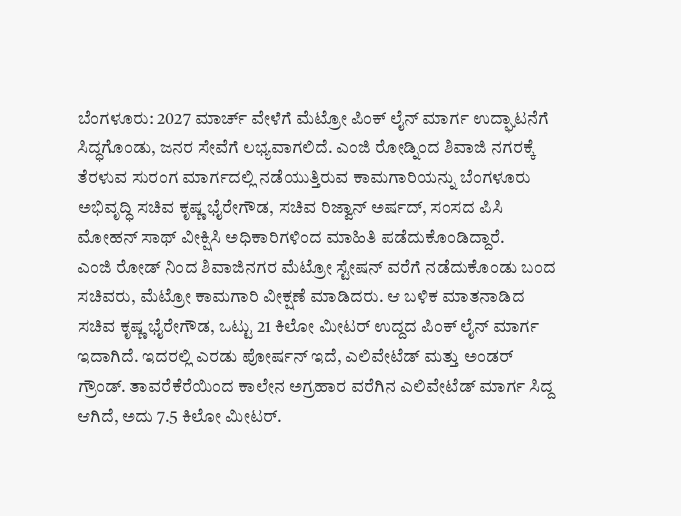ಬೆಂಗಳೂರು: 2027 ಮಾರ್ಚ್ ವೇಳೆಗೆ ಮೆಟ್ರೋ ಪಿಂಕ್ ಲೈನ್ ಮಾರ್ಗ ಉದ್ಘಾಟನೆಗೆ ಸಿದ್ಧಗೊಂಡು, ಜನರ ಸೇವೆಗೆ ಲಭ್ಯವಾಗಲಿದೆ. ಎಂಜಿ ರೋಡ್ನಿಂದ ಶಿವಾಜಿ ನಗರಕ್ಕೆ ತೆರಳುವ ಸುರಂಗ ಮಾರ್ಗದಲ್ಲಿ ನಡೆಯುತ್ತಿರುವ ಕಾಮಗಾರಿಯನ್ನು ಬೆಂಗಳೂರು ಅಭಿವೃದ್ಧಿ ಸಚಿವ ಕೃಷ್ಣ ಭೈರೇಗೌಡ, ಸಚಿವ ರಿಜ್ವಾನ್ ಅರ್ಷದ್, ಸಂಸದ ಪಿಸಿ ಮೋಹನ್ ಸಾಥ್ ವೀಕ್ಷಿಸಿ ಅಧಿಕಾರಿಗಳಿಂದ ಮಾಹಿತಿ ಪಡೆದುಕೊಂಡಿದ್ದಾರೆ.
ಎಂಜಿ ರೋಡ್ ನಿಂದ ಶಿವಾಜಿನಗರ ಮೆಟ್ರೋ ಸ್ಟೇಷನ್ ವರೆಗೆ ನಡೆದುಕೊಂಡು ಬಂದ ಸಚಿವರು, ಮೆಟ್ರೋ ಕಾಮಗಾರಿ ವೀಕ್ಷಣೆ ಮಾಡಿದರು. ಆ ಬಳಿಕ ಮಾತನಾಡಿದ ಸಚಿವ ಕೃಷ್ಣ ಭೈರೇಗೌಡ, ಒಟ್ಟು 21 ಕಿಲೋ ಮೀಟರ್ ಉದ್ದದ ಪಿಂಕ್ ಲೈನ್ ಮಾರ್ಗ ಇದಾಗಿದೆ. ಇದರಲ್ಲಿ ಎರಡು ಪೋರ್ಷನ್ ಇದೆ, ಎಲಿವೇಟೆಡ್ ಮತ್ತು ಅಂಡರ್ ಗ್ರೌಂಡ್. ತಾವರೆಕೆರೆಯಿಂದ ಕಾಲೇನ ಅಗ್ರಹಾರ ವರೆಗಿನ ಎಲಿವೇಟೆಡ್ ಮಾರ್ಗ ಸಿದ್ದ ಆಗಿದೆ, ಅದು 7.5 ಕಿಲೋ ಮೀಟರ್.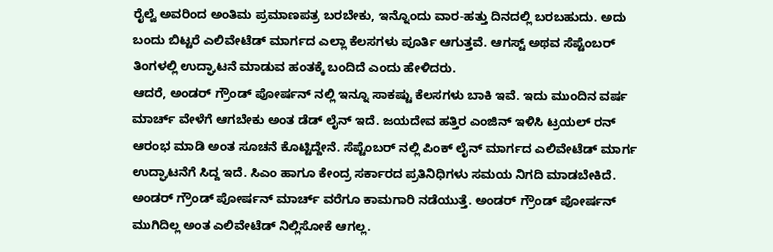ರೈಲ್ವೆ ಅವರಿಂದ ಅಂತಿಮ ಪ್ರಮಾಣಪತ್ರ ಬರಬೇಕು, ಇನ್ನೊಂದು ವಾರ-ಹತ್ತು ದಿನದಲ್ಲಿ ಬರಬಹುದು. ಅದು ಬಂದು ಬಿಟ್ಟರೆ ಎಲಿವೇಟೆಡ್ ಮಾರ್ಗದ ಎಲ್ಲಾ ಕೆಲಸಗಳು ಪೂರ್ತಿ ಆಗುತ್ತವೆ. ಆಗಸ್ಟ್ ಅಥವ ಸೆಪ್ಟೆಂಬರ್ ತಿಂಗಳಲ್ಲಿ ಉದ್ಘಾಟನೆ ಮಾಡುವ ಹಂತಕ್ಕೆ ಬಂದಿದೆ ಎಂದು ಹೇಳಿದರು.
ಆದರೆ, ಅಂಡರ್ ಗ್ರೌಂಡ್ ಪೋರ್ಷನ್ ನಲ್ಲಿ ಇನ್ನೂ ಸಾಕಷ್ಟು ಕೆಲಸಗಳು ಬಾಕಿ ಇವೆ. ಇದು ಮುಂದಿನ ವರ್ಷ ಮಾರ್ಚ್ ವೇಳೆಗೆ ಆಗಬೇಕು ಅಂತ ಡೆಡ್ ಲೈನ್ ಇದೆ. ಜಯದೇವ ಹತ್ತಿರ ಎಂಜಿನ್ ಇಳಿಸಿ ಟ್ರಯಲ್ ರನ್ ಆರಂಭ ಮಾಡಿ ಅಂತ ಸೂಚನೆ ಕೊಟ್ಟಿದ್ದೇನೆ. ಸೆಪ್ಟೆಂಬರ್ ನಲ್ಲಿ ಪಿಂಕ್ ಲೈನ್ ಮಾರ್ಗದ ಎಲಿವೇಟೆಡ್ ಮಾರ್ಗ ಉದ್ಘಾಟನೆಗೆ ಸಿದ್ದ ಇದೆ. ಸಿಎಂ ಹಾಗೂ ಕೇಂದ್ರ ಸರ್ಕಾರದ ಪ್ರತಿನಿಧಿಗಳು ಸಮಯ ನಿಗದಿ ಮಾಡಬೇಕಿದೆ. ಅಂಡರ್ ಗ್ರೌಂಡ್ ಪೋರ್ಷನ್ ಮಾರ್ಚ್ ವರೆಗೂ ಕಾಮಗಾರಿ ನಡೆಯುತ್ತೆ. ಅಂಡರ್ ಗ್ರೌಂಡ್ ಪೋರ್ಷನ್ ಮುಗಿದಿಲ್ಲ ಅಂತ ಎಲಿವೇಟೆಡ್ ನಿಲ್ಲಿಸೋಕೆ ಆಗಲ್ಲ.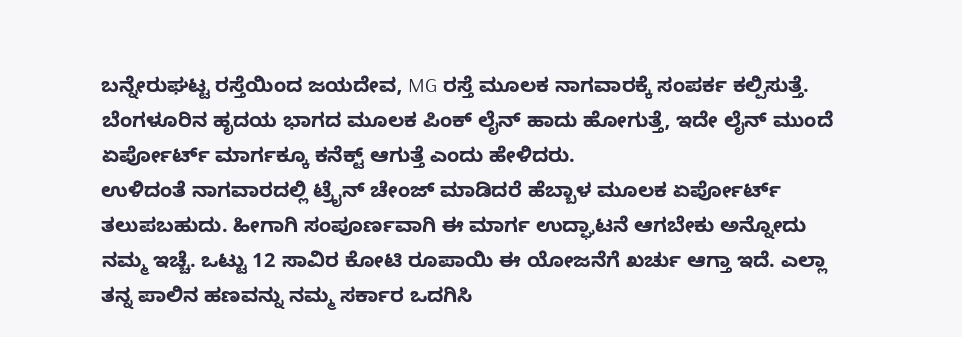ಬನ್ನೇರುಘಟ್ಟ ರಸ್ತೆಯಿಂದ ಜಯದೇವ, MG ರಸ್ತೆ ಮೂಲಕ ನಾಗವಾರಕ್ಕೆ ಸಂಪರ್ಕ ಕಲ್ಪಿಸುತ್ತೆ. ಬೆಂಗಳೂರಿನ ಹೃದಯ ಭಾಗದ ಮೂಲಕ ಪಿಂಕ್ ಲೈನ್ ಹಾದು ಹೋಗುತ್ತೆ, ಇದೇ ಲೈನ್ ಮುಂದೆ ಏರ್ಪೋರ್ಟ್ ಮಾರ್ಗಕ್ಕೂ ಕನೆಕ್ಟ್ ಆಗುತ್ತೆ ಎಂದು ಹೇಳಿದರು.
ಉಳಿದಂತೆ ನಾಗವಾರದಲ್ಲಿ ಟ್ರೈನ್ ಚೇಂಜ್ ಮಾಡಿದರೆ ಹೆಬ್ಬಾಳ ಮೂಲಕ ಏರ್ಪೋರ್ಟ್ ತಲುಪಬಹುದು. ಹೀಗಾಗಿ ಸಂಪೂರ್ಣವಾಗಿ ಈ ಮಾರ್ಗ ಉದ್ಘಾಟನೆ ಆಗಬೇಕು ಅನ್ನೋದು ನಮ್ಮ ಇಚ್ಚೆ. ಒಟ್ಟು 12 ಸಾವಿರ ಕೋಟಿ ರೂಪಾಯಿ ಈ ಯೋಜನೆಗೆ ಖರ್ಚು ಆಗ್ತಾ ಇದೆ. ಎಲ್ಲಾ ತನ್ನ ಪಾಲಿನ ಹಣವನ್ನು ನಮ್ಮ ಸರ್ಕಾರ ಒದಗಿಸಿ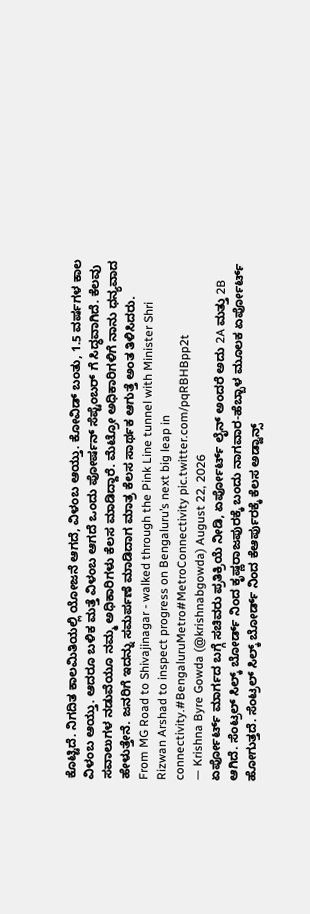ಕೊಟ್ಟಿದೆ. ನಿಗದಿತ ಕಾಲಮಿತಿಯಲ್ಲಿ ಯೋಜನೆ ಆಗದೆ, ವಿಳಂಬ ಆಯ್ತು. ಕೋವಿಡ್ ಬಂತು, 1.5 ವರ್ಷಗಳ ಕಾಲ ವಿಳಂಬ ಆಯ್ತು. ಆದರೂ ಬಳಿಕ ಮತ್ತೆ ವಿಳಂಬ ಆಗದೆ ಒಂದು ಪೋರ್ಷನ್ ಸೆಪ್ಟೆಂಬರ್ ಗೆ ಸಿದ್ಧವಾಗಿದೆ. ಕೆಲವು ಸವಾಲುಗಳ ನಡುವೆಯೂ ನಮ್ಮ ಅಧಿಕಾರಿಗಳು ಕೆಲಸ ಮಾಡಿದ್ದಾರೆ. ಮೆಟ್ರೋ ಅಧಿಕಾರಿಗಳಿಗೆ ನಾನು ಧನ್ಯವಾದ ಹೇಳುತ್ತೇನೆ. ಜನರಿಗೆ ಇದನ್ನು ಸಮರ್ಪಣೆ ಮಾಡಿದಾಗ ಮಾತ್ರ ಕೆಲಸ ಸಾರ್ಥಕ ಆಗುತ್ತೆ ಅಂತ ತಿಳಿಸಿದರು.
From MG Road to Shivajinagar - walked through the Pink Line tunnel with Minister Shri Rizwan Arshad to inspect progress on Bengaluru’s next big leap in connectivity.#BengaluruMetro#MetroConnectivity pic.twitter.com/pqRBHBpp2t
— Krishna Byre Gowda (@krishnabgowda) August 22, 2026
ಏರ್ಪೋರ್ಟ್ ಮಾರ್ಗದ ಬಗ್ಗೆ ಸಚಿವರು ಪ್ರತಿಕ್ರಿಯೆ ನೀಡಿ, ಏರ್ಪೋರ್ಟ್ ಲೈನ್ ಅಂದರೆ ಅದು 2A ಮತ್ತು 2B ಆಗಿದೆ. ಸೆಂಟ್ರಲ್ ಸಿಲ್ಕ್ ಬೋರ್ಡ್ ನಿಂದ ಕೃಷ್ಣರಾಜಪುರಕ್ಕೆ ಬಂದು ನಾಗವಾರ-ಹೆಬ್ಬಾಳ ಮೂಲಕ ಏರ್ಪೋರ್ಟ್ ಹೋಗುತ್ತದೆ. ಸೆಂಟ್ರಲ್ ಸಿಲ್ಕ್ ಬೋರ್ಡ್ ನಿಂದ ಕೆಆರ್ಪುರಕ್ಕೆ ಕೆಲಸ ಅಡ್ವಾನ್ಸ್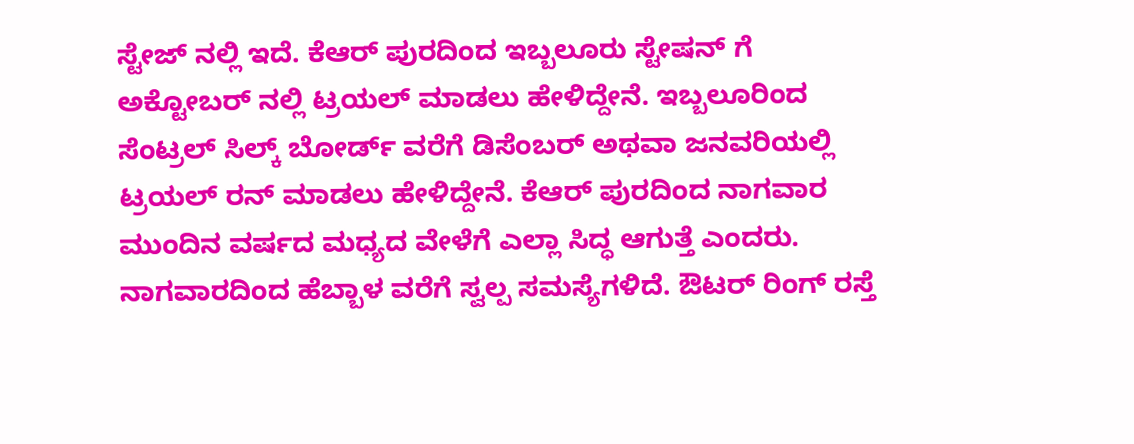ಸ್ಟೇಜ್ ನಲ್ಲಿ ಇದೆ. ಕೆಆರ್ ಪುರದಿಂದ ಇಬ್ಬಲೂರು ಸ್ಟೇಷನ್ ಗೆ ಅಕ್ಟೋಬರ್ ನಲ್ಲಿ ಟ್ರಯಲ್ ಮಾಡಲು ಹೇಳಿದ್ದೇನೆ. ಇಬ್ಬಲೂರಿಂದ ಸೆಂಟ್ರಲ್ ಸಿಲ್ಕ್ ಬೋರ್ಡ್ ವರೆಗೆ ಡಿಸೆಂಬರ್ ಅಥವಾ ಜನವರಿಯಲ್ಲಿ ಟ್ರಯಲ್ ರನ್ ಮಾಡಲು ಹೇಳಿದ್ದೇನೆ. ಕೆಆರ್ ಪುರದಿಂದ ನಾಗವಾರ ಮುಂದಿನ ವರ್ಷದ ಮಧ್ಯದ ವೇಳೆಗೆ ಎಲ್ಲಾ ಸಿದ್ಧ ಆಗುತ್ತೆ ಎಂದರು.
ನಾಗವಾರದಿಂದ ಹೆಬ್ಬಾಳ ವರೆಗೆ ಸ್ವಲ್ಪ ಸಮಸ್ಯೆಗಳಿದೆ. ಔಟರ್ ರಿಂಗ್ ರಸ್ತೆ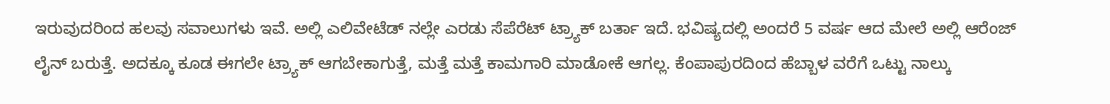ಇರುವುದರಿಂದ ಹಲವು ಸವಾಲುಗಳು ಇವೆ. ಅಲ್ಲಿ ಎಲಿವೇಟೆಡ್ ನಲ್ಲೇ ಎರಡು ಸೆಪೆರೆಟ್ ಟ್ರ್ಯಾಕ್ ಬರ್ತಾ ಇದೆ. ಭವಿಷ್ಯದಲ್ಲಿ ಅಂದರೆ 5 ವರ್ಷ ಆದ ಮೇಲೆ ಅಲ್ಲಿ ಆರೆಂಜ್ ಲೈನ್ ಬರುತ್ತೆ. ಅದಕ್ಕೂ ಕೂಡ ಈಗಲೇ ಟ್ರ್ಯಾಕ್ ಆಗಬೇಕಾಗುತ್ತೆ, ಮತ್ತೆ ಮತ್ತೆ ಕಾಮಗಾರಿ ಮಾಡೋಕೆ ಆಗಲ್ಲ. ಕೆಂಪಾಪುರದಿಂದ ಹೆಬ್ಬಾಳ ವರೆಗೆ ಒಟ್ಟು ನಾಲ್ಕು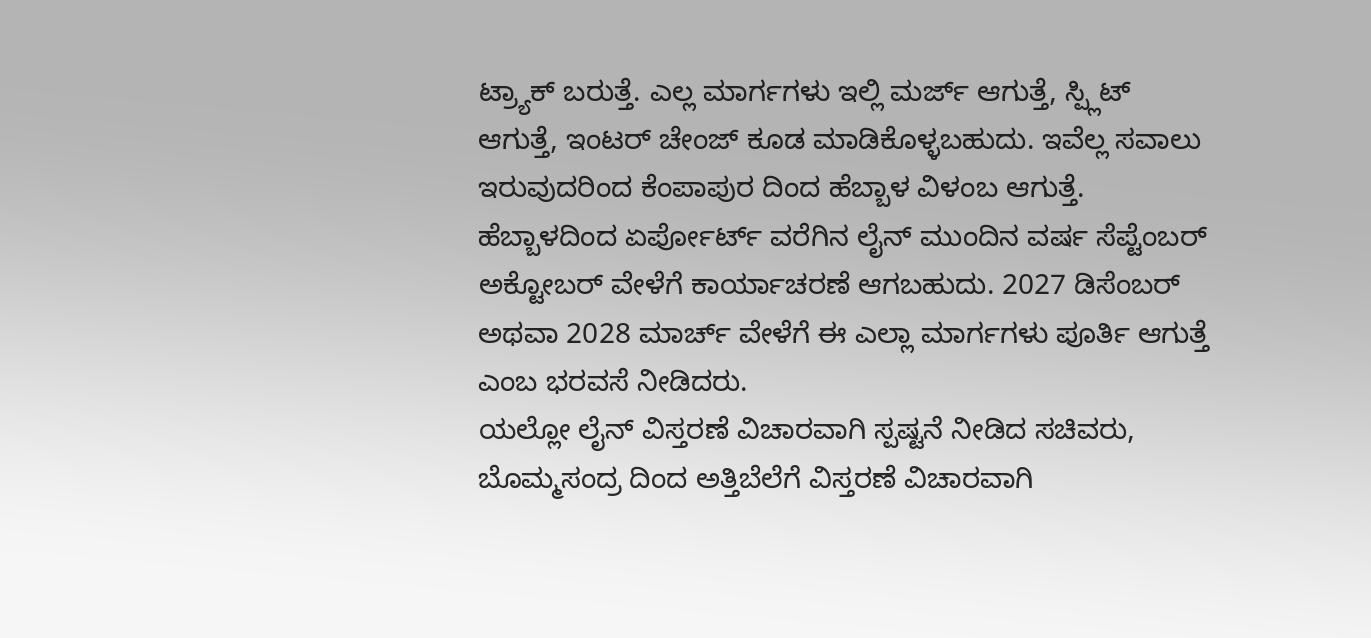ಟ್ರ್ಯಾಕ್ ಬರುತ್ತೆ. ಎಲ್ಲ ಮಾರ್ಗಗಳು ಇಲ್ಲಿ ಮರ್ಜ್ ಆಗುತ್ತೆ, ಸ್ಪ್ಲಿಟ್ ಆಗುತ್ತೆ, ಇಂಟರ್ ಚೇಂಜ್ ಕೂಡ ಮಾಡಿಕೊಳ್ಳಬಹುದು. ಇವೆಲ್ಲ ಸವಾಲು ಇರುವುದರಿಂದ ಕೆಂಪಾಪುರ ದಿಂದ ಹೆಬ್ಬಾಳ ವಿಳಂಬ ಆಗುತ್ತೆ. ಹೆಬ್ಬಾಳದಿಂದ ಏರ್ಪೋರ್ಟ್ ವರೆಗಿನ ಲೈನ್ ಮುಂದಿನ ವರ್ಷ ಸೆಪ್ಟೆಂಬರ್ ಅಕ್ಟೋಬರ್ ವೇಳೆಗೆ ಕಾರ್ಯಾಚರಣೆ ಆಗಬಹುದು. 2027 ಡಿಸೆಂಬರ್ ಅಥವಾ 2028 ಮಾರ್ಚ್ ವೇಳೆಗೆ ಈ ಎಲ್ಲಾ ಮಾರ್ಗಗಳು ಪೂರ್ತಿ ಆಗುತ್ತೆ ಎಂಬ ಭರವಸೆ ನೀಡಿದರು.
ಯಲ್ಲೋ ಲೈನ್ ವಿಸ್ತರಣೆ ವಿಚಾರವಾಗಿ ಸ್ಪಷ್ಟನೆ ನೀಡಿದ ಸಚಿವರು, ಬೊಮ್ಮಸಂದ್ರ ದಿಂದ ಅತ್ತಿಬೆಲೆಗೆ ವಿಸ್ತರಣೆ ವಿಚಾರವಾಗಿ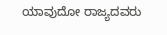ಯಾವುದೋ ರಾಜ್ಯದವರು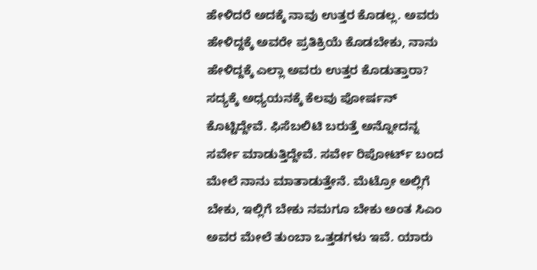ಹೇಳಿದರೆ ಅದಕ್ಕೆ ನಾವು ಉತ್ತರ ಕೊಡಲ್ಲ. ಅವರು ಹೇಳಿದ್ದಕ್ಕೆ ಅವರೇ ಪ್ರತಿಕ್ರಿಯೆ ಕೊಡಬೇಕು, ನಾನು ಹೇಳಿದ್ದಕ್ಕೆ ಎಲ್ಲಾ ಅವರು ಉತ್ತರ ಕೊಡುತ್ತಾರಾ? ಸದ್ಯಕ್ಕೆ ಅಧ್ಯಯನಕ್ಕೆ ಕೆಲವು ಪೋರ್ಷನ್ ಕೊಟ್ಟಿದ್ದೇವೆ. ಫಿಸೆಬಲಿಟಿ ಬರುತ್ತೆ ಅನ್ನೋದನ್ನ ಸರ್ವೇ ಮಾಡುತ್ತಿದ್ದೇವೆ. ಸರ್ವೇ ರಿಪೋರ್ಟ್ ಬಂದ ಮೇಲೆ ನಾನು ಮಾತಾಡುತ್ತೇನೆ. ಮೆಟ್ರೋ ಅಲ್ಲಿಗೆ ಬೇಕು, ಇಲ್ಲಿಗೆ ಬೇಕು ನಮಗೂ ಬೇಕು ಅಂತ ಸಿಎಂ ಅವರ ಮೇಲೆ ತುಂಬಾ ಒತ್ತಡಗಳು ಇವೆ. ಯಾರು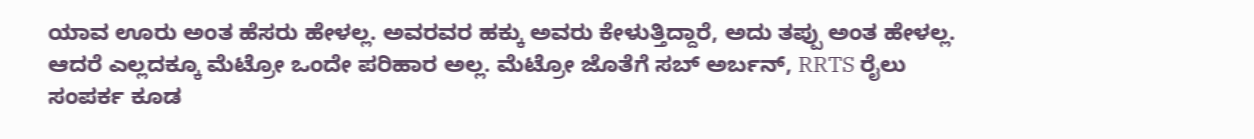ಯಾವ ಊರು ಅಂತ ಹೆಸರು ಹೇಳಲ್ಲ. ಅವರವರ ಹಕ್ಕು ಅವರು ಕೇಳುತ್ತಿದ್ದಾರೆ, ಅದು ತಪ್ಪು ಅಂತ ಹೇಳಲ್ಲ. ಆದರೆ ಎಲ್ಲದಕ್ಕೂ ಮೆಟ್ರೋ ಒಂದೇ ಪರಿಹಾರ ಅಲ್ಲ. ಮೆಟ್ರೋ ಜೊತೆಗೆ ಸಬ್ ಅರ್ಬನ್, RRTS ರೈಲು ಸಂಪರ್ಕ ಕೂಡ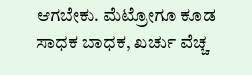ಆಗಬೇಕು. ಮೆಟ್ರೋಗೂ ಕೂಡ ಸಾಧಕ ಬಾಧಕ, ಖರ್ಚು ವೆಚ್ಚ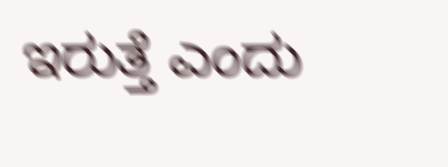ಇರುತ್ತೆ ಎಂದು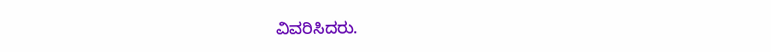ವಿವರಿಸಿದರು.